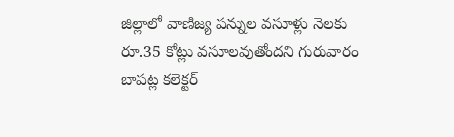జిల్లాలో వాణిజ్య పన్నుల వసూళ్లు నెలకు రూ.35 కోట్లు వసూలవుతోందని గురువారం బాపట్ల కలెక్టర్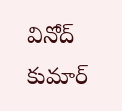వినోద్ కుమార్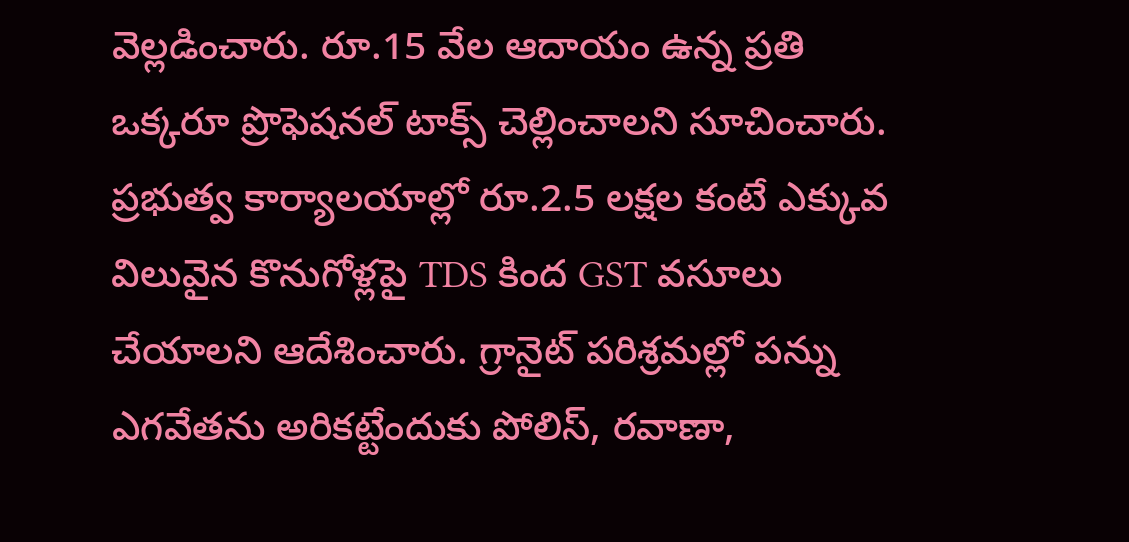వెల్లడించారు. రూ.15 వేల ఆదాయం ఉన్న ప్రతి ఒక్కరూ ప్రొఫెషనల్ టాక్స్ చెల్లించాలని సూచించారు. ప్రభుత్వ కార్యాలయాల్లో రూ.2.5 లక్షల కంటే ఎక్కువ విలువైన కొనుగోళ్లపై TDS కింద GST వసూలు చేయాలని ఆదేశించారు. గ్రానైట్ పరిశ్రమల్లో పన్ను ఎగవేతను అరికట్టేందుకు పోలిస్, రవాణా,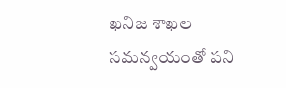ఖనిజ శాఖల సమన్వయంతో పని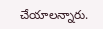చేయాలన్నారు.